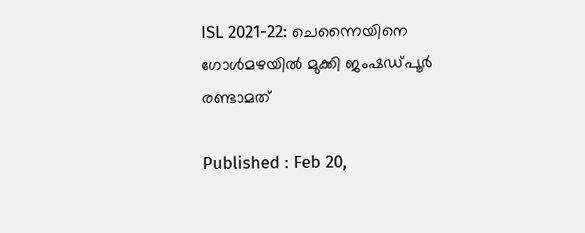ISL 2021-22: ചെന്നൈയിനെ ഗോള്‍മഴയില്‍ മുക്കി ജംഷഡ്‌പൂര്‍ രണ്ടാമത്

Published : Feb 20,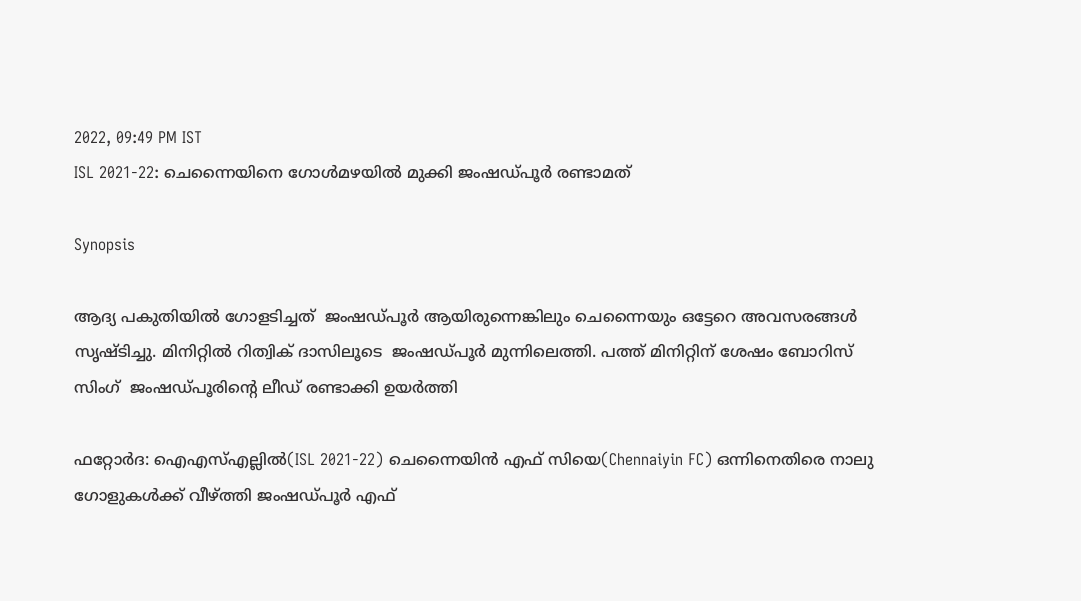2022, 09:49 PM IST
ISL 2021-22: ചെന്നൈയിനെ ഗോള്‍മഴയില്‍ മുക്കി ജംഷഡ്‌പൂര്‍ രണ്ടാമത്

Synopsis

ആദ്യ പകുതിയില്‍ ഗോളടിച്ചത്  ജംഷഡ്‌പൂര്‍ ആയിരുന്നെങ്കിലും ചെന്നൈയും ഒട്ടേറെ അവസരങ്ങള്‍ സൃഷ്ടിച്ചു. മിനിറ്റില്‍ റിത്വിക് ദാസിലൂടെ  ജംഷഡ്‌പൂര്‍ മുന്നിലെത്തി. പത്ത് മിനിറ്റിന് ശേഷം ബോറിസ് സിംഗ്  ജംഷഡ്‌പൂരിന്‍റെ ലീഡ് രണ്ടാക്കി ഉയര്‍ത്തി

ഫറ്റോര്‍ദ: ഐഎസ്എല്ലില്‍(ISL 2021-22) ചെന്നൈയിന്‍ എഫ് സിയെ(Chennaiyin FC) ഒന്നിനെതിരെ നാലു ഗോളുകള്‍ക്ക് വീഴ്ത്തി ജംഷഡ്‌പൂര്‍ എഫ്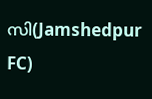സി(Jamshedpur FC)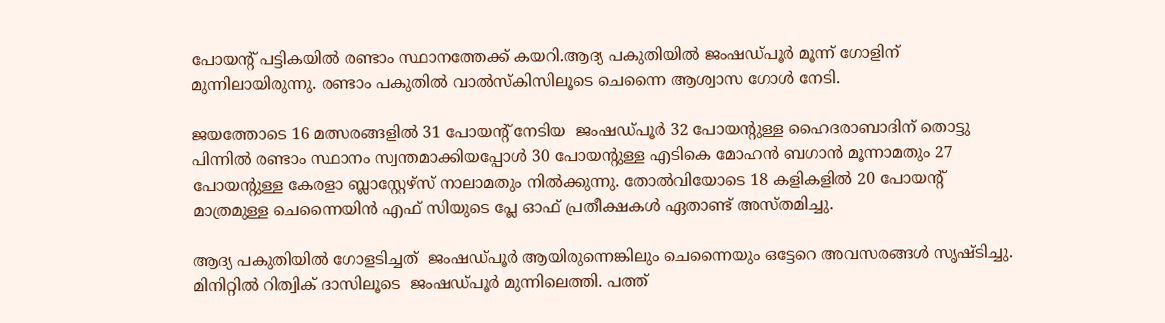പോയന്‍റ് പട്ടികയില്‍ രണ്ടാം സ്ഥാനത്തേക്ക് കയറി.ആദ്യ പകുതിയില്‍ ജംഷഡ്‌പൂര്‍ മൂന്ന് ഗോളിന് മുന്നിലായിരുന്നു. രണ്ടാം പകുതില്‍ വാല്‍സ്കിസിലൂടെ ചെന്നൈ ആശ്വാസ ഗോള്‍ നേടി.

ജയത്തോടെ 16 മത്സരങ്ങളില്‍ 31 പോയന്‍റ് നേടിയ  ജംഷഡ്‌പൂര്‍ 32 പോയന്‍റുള്ള ഹൈദരാബാദിന് തൊട്ടു പിന്നില്‍ രണ്ടാം സ്ഥാനം സ്വന്തമാക്കിയപ്പോള്‍ 30 പോയന്‍റുള്ള എടികെ മോഹന്‍ ബഗാന്‍ മൂന്നാമതും 27 പോയന്‍റുള്ള കേരളാ ബ്ലാസ്റ്റേഴ്സ് നാലാമതും നില്‍ക്കുന്നു. തോല്‍വിയോടെ 18 കളികളില്‍ 20 പോയന്‍റ് മാത്രമുള്ള ചെന്നൈയിന്‍ എഫ് സിയുടെ പ്ലേ ഓഫ് പ്രതീക്ഷകള്‍ ഏതാണ്ട് അസ്തമിച്ചു.

ആദ്യ പകുതിയില്‍ ഗോളടിച്ചത്  ജംഷഡ്‌പൂര്‍ ആയിരുന്നെങ്കിലും ചെന്നൈയും ഒട്ടേറെ അവസരങ്ങള്‍ സൃഷ്ടിച്ചു. മിനിറ്റില്‍ റിത്വിക് ദാസിലൂടെ  ജംഷഡ്‌പൂര്‍ മുന്നിലെത്തി. പത്ത്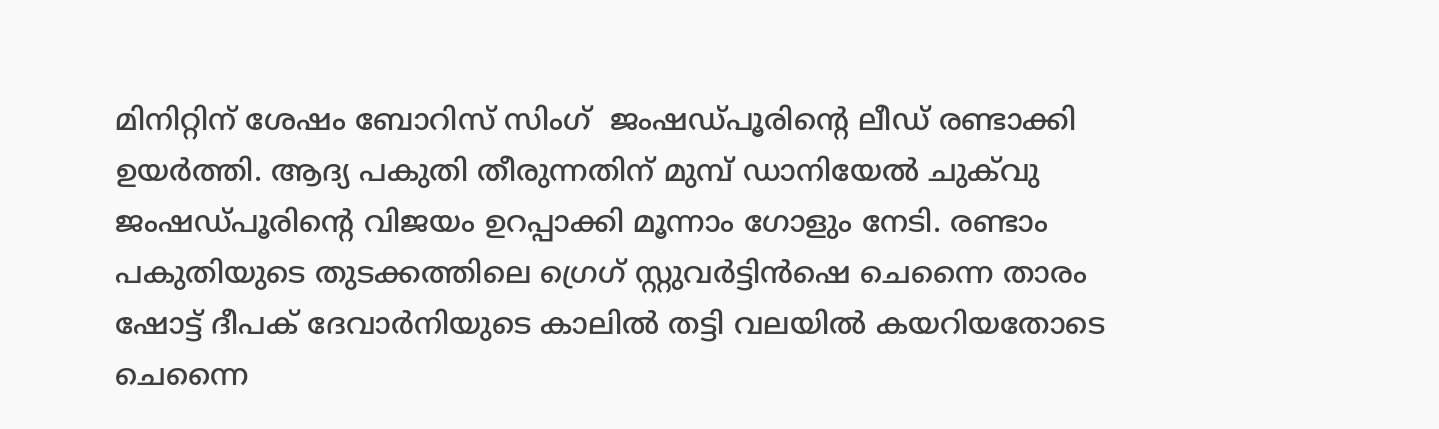മിനിറ്റിന് ശേഷം ബോറിസ് സിംഗ്  ജംഷഡ്‌പൂരിന്‍റെ ലീഡ് രണ്ടാക്കി ഉയര്‍ത്തി. ആദ്യ പകുതി തീരുന്നതിന് മുമ്പ് ഡാനിയേല്‍ ചുക്‌വു  ജംഷഡ്‌പൂരിന്‍റെ വിജയം ഉറപ്പാക്കി മൂന്നാം ഗോളും നേടി. രണ്ടാം പകുതിയുടെ തുടക്കത്തിലെ ഗ്രെഗ് സ്റ്റുവര്‍ട്ടിന്‍ഷെ ചെന്നൈ താരം ഷോട്ട് ദീപക് ദേവാര്‍നിയുടെ കാലില്‍ തട്ടി വലയില്‍ കയറിയതോടെ ചെന്നൈ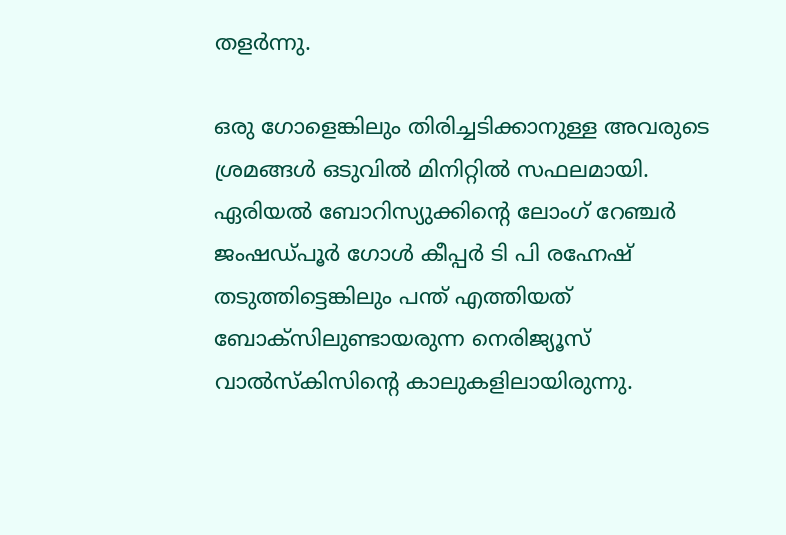തളര്‍ന്നു.

ഒരു ഗോളെങ്കിലും തിരിച്ചടിക്കാനുള്ള അവരുടെ ശ്രമങ്ങള്‍ ഒടുവില്‍ മിനിറ്റില്‍ സഫലമായി. ഏരിയല്‍ ബോറിസ്യുക്കിന്‍റെ ലോംഗ് റേഞ്ചര്‍  ജംഷഡ്‌പൂര്‍ ഗോള്‍ കീപ്പര്‍ ടി പി രഹ്നേഷ് തടുത്തിട്ടെങ്കിലും പന്ത് എത്തിയത് ബോക്സിലുണ്ടായരുന്ന നെരിജ്യൂസ് വാല്‍സ്കിസിന്‍റെ കാലുകളിലായിരുന്നു.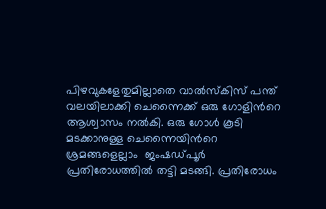പിഴവുകളേതുമില്ലാതെ വാല്‍സ്കിസ് പന്ത് വലയിലാക്കി ചെന്നൈക്ക് ഒരു ഗോളിന്‍റെ ആശ്വാസം നല്‍കി. ഒരു ഗോള്‍ കൂടി മടക്കാനുള്ള ചെന്നൈയിന്‍റെ ശ്രമങ്ങളെല്ലാം  ജംഷഡ്‌പൂര്‍ പ്രതിരോധത്തില്‍ തട്ടി മടങ്ങി. പ്രതിരോധം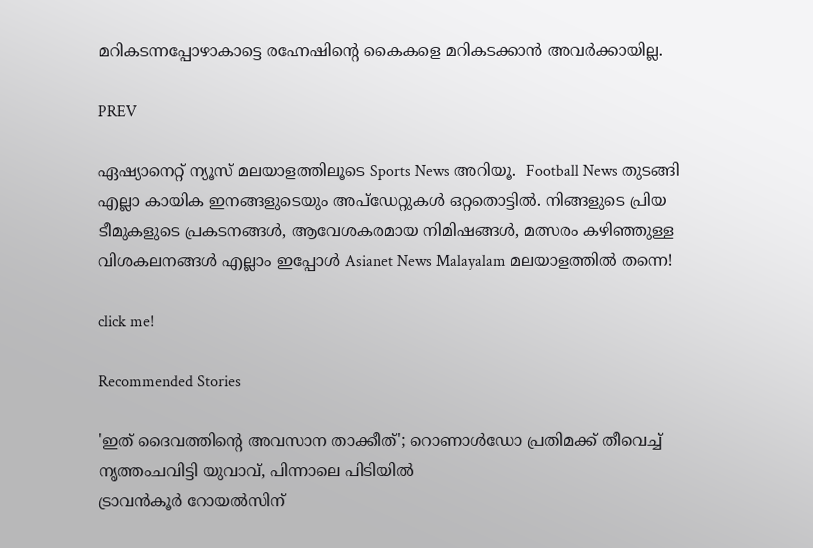മറികടന്നപ്പോഴാകാട്ടെ രഹ്നേഷിന്‍റെ കൈകളെ മറികടക്കാന്‍ അവര്‍ക്കായില്ല.

PREV

ഏഷ്യാനെറ്റ് ന്യൂസ് മലയാളത്തിലൂടെ Sports News അറിയൂ.  Football News തുടങ്ങി എല്ലാ കായിക ഇനങ്ങളുടെയും അപ്‌ഡേറ്റുകൾ ഒറ്റതൊട്ടിൽ. നിങ്ങളുടെ പ്രിയ ടീമുകളുടെ പ്രകടനങ്ങൾ, ആവേശകരമായ നിമിഷങ്ങൾ, മത്സരം കഴിഞ്ഞുള്ള വിശകലനങ്ങൾ എല്ലാം ഇപ്പോൾ Asianet News Malayalam മലയാളത്തിൽ തന്നെ!

click me!

Recommended Stories

'ഇത് ദൈവത്തിന്‍റെ അവസാന താക്കീത്'; റൊണാൾഡോ പ്രതിമക്ക് തീവെച്ച് നൃത്തംചവിട്ടി യുവാവ്, പിന്നാലെ പിടിയിൽ
ട്രാവന്‍കൂര്‍ റോയല്‍സിന്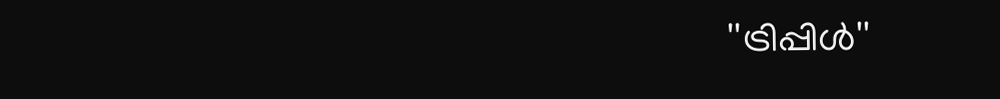''ട്രിപ്പിള്‍''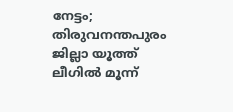നേട്ടം; തിരുവനന്തപുരം ജില്ലാ യൂത്ത് ലീഗില്‍ മൂന്ന്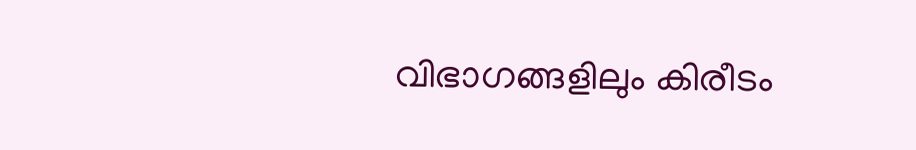വിഭാഗങ്ങളിലും കിരീടം